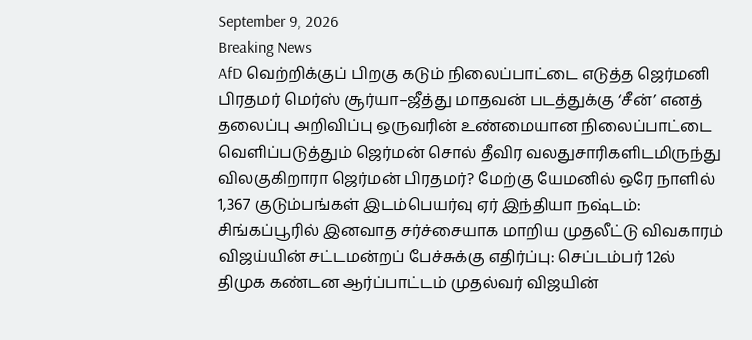September 9, 2026
Breaking News
AfD வெற்றிக்குப் பிறகு கடும் நிலைப்பாட்டை எடுத்த ஜெர்மனி பிரதமர் மெர்ஸ் சூர்யா–ஜீத்து மாதவன் படத்துக்கு ‘சீன்’ எனத் தலைப்பு அறிவிப்பு ஒருவரின் உண்மையான நிலைப்பாட்டை வெளிப்படுத்தும் ஜெர்மன் சொல் தீவிர வலதுசாரிகளிடமிருந்து விலகுகிறாரா ஜெர்மன் பிரதமர்? மேற்கு யேமனில் ஒரே நாளில் 1,367 குடும்பங்கள் இடம்பெயர்வு ஏர் இந்தியா நஷ்டம்: சிங்கப்பூரில் இனவாத சர்ச்சையாக மாறிய முதலீட்டு விவகாரம் விஜய்யின் சட்டமன்றப் பேச்சுக்கு எதிர்ப்பு: செப்டம்பர் 12ல் திமுக கண்டன ஆர்ப்பாட்டம் முதல்வர் விஜயின்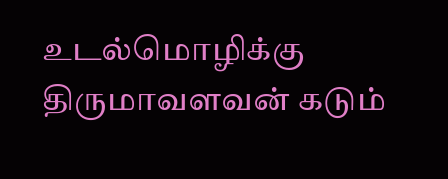உடல்மொழிக்கு திருமாவளவன் கடும்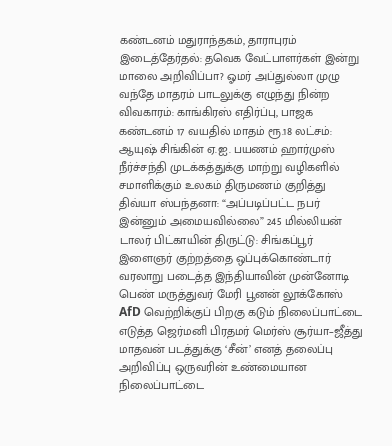கண்டனம் மதுராந்தகம், தாராபுரம் இடைத்தேர்தல்: தவெக வேட்பாளர்கள் இன்று மாலை அறிவிப்பா? ஓமர் அப்துல்லா முழு வந்தே மாதரம் பாடலுக்கு எழுந்து நின்ற விவகாரம்: காங்கிரஸ் எதிர்ப்பு, பாஜக கண்டனம் 17 வயதில் மாதம் ரூ.18 லட்சம்: ஆயுஷ் சிங்கின் ஏ.ஐ. பயணம் ஹார்முஸ் நீர்ச்சந்தி முடக்கத்துக்கு மாற்று வழிகளில் சமாளிக்கும் உலகம் திருமணம் குறித்து திவ்யா ஸ்பந்தனா: “அப்படிப்பட்ட நபர் இன்னும் அமையவில்லை” 245 மில்லியன் டாலர் பிட்காயின் திருட்டு: சிங்கப்பூர் இளைஞர் குற்றத்தை ஒப்புக்கொண்டார் வரலாறு படைத்த இந்தியாவின் முன்னோடி பெண் மருத்துவர் மேரி பூனன் லூக்கோஸ் AfD வெற்றிக்குப் பிறகு கடும் நிலைப்பாட்டை எடுத்த ஜெர்மனி பிரதமர் மெர்ஸ் சூர்யா–ஜீத்து மாதவன் படத்துக்கு ‘சீன்’ எனத் தலைப்பு அறிவிப்பு ஒருவரின் உண்மையான நிலைப்பாட்டை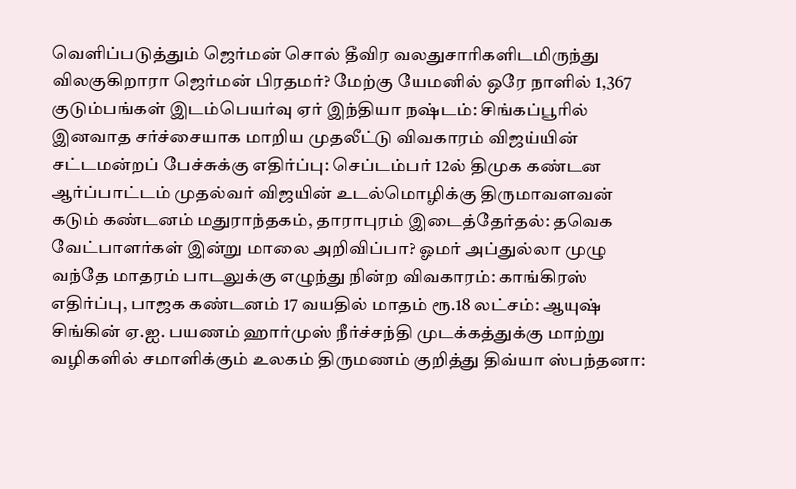வெளிப்படுத்தும் ஜெர்மன் சொல் தீவிர வலதுசாரிகளிடமிருந்து விலகுகிறாரா ஜெர்மன் பிரதமர்? மேற்கு யேமனில் ஒரே நாளில் 1,367 குடும்பங்கள் இடம்பெயர்வு ஏர் இந்தியா நஷ்டம்: சிங்கப்பூரில் இனவாத சர்ச்சையாக மாறிய முதலீட்டு விவகாரம் விஜய்யின் சட்டமன்றப் பேச்சுக்கு எதிர்ப்பு: செப்டம்பர் 12ல் திமுக கண்டன ஆர்ப்பாட்டம் முதல்வர் விஜயின் உடல்மொழிக்கு திருமாவளவன் கடும் கண்டனம் மதுராந்தகம், தாராபுரம் இடைத்தேர்தல்: தவெக வேட்பாளர்கள் இன்று மாலை அறிவிப்பா? ஓமர் அப்துல்லா முழு வந்தே மாதரம் பாடலுக்கு எழுந்து நின்ற விவகாரம்: காங்கிரஸ் எதிர்ப்பு, பாஜக கண்டனம் 17 வயதில் மாதம் ரூ.18 லட்சம்: ஆயுஷ் சிங்கின் ஏ.ஐ. பயணம் ஹார்முஸ் நீர்ச்சந்தி முடக்கத்துக்கு மாற்று வழிகளில் சமாளிக்கும் உலகம் திருமணம் குறித்து திவ்யா ஸ்பந்தனா: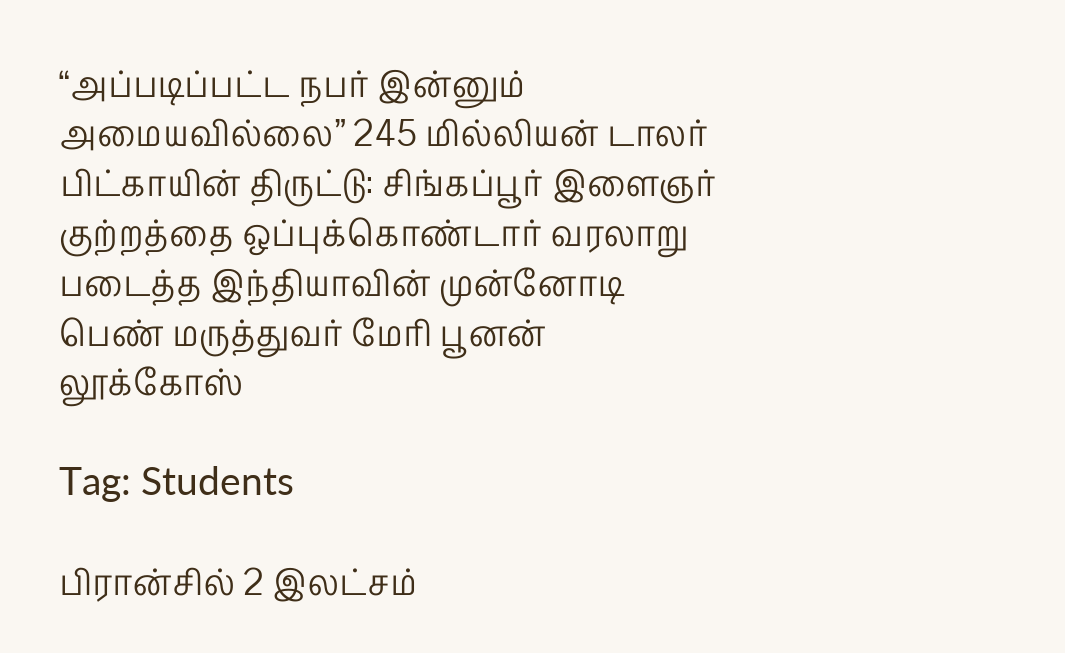“அப்படிப்பட்ட நபர் இன்னும் அமையவில்லை” 245 மில்லியன் டாலர் பிட்காயின் திருட்டு: சிங்கப்பூர் இளைஞர் குற்றத்தை ஒப்புக்கொண்டார் வரலாறு படைத்த இந்தியாவின் முன்னோடி பெண் மருத்துவர் மேரி பூனன் லூக்கோஸ்

Tag: Students

பிரான்சில் 2 இலட்சம்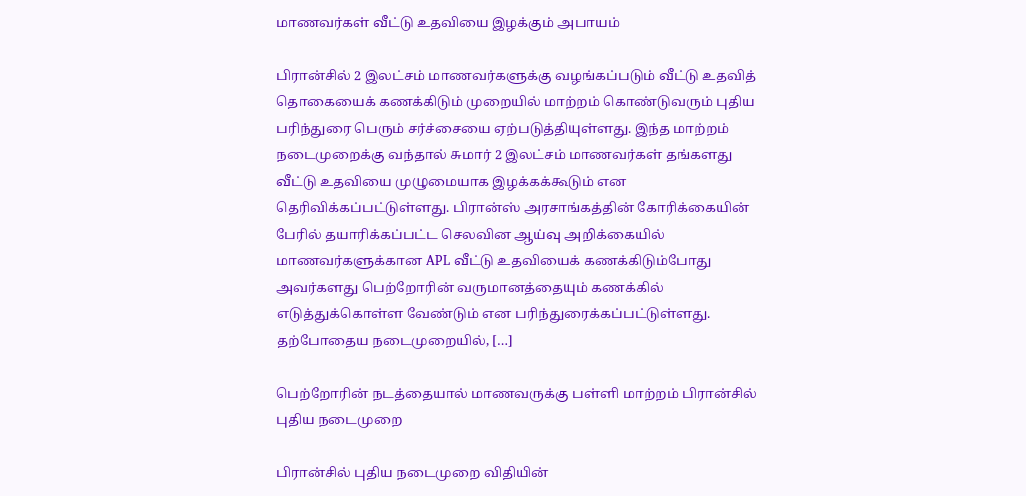மாணவர்கள் வீட்டு உதவியை இழக்கும் அபாயம்

பிரான்சில் 2 இலட்சம் மாணவர்களுக்கு வழங்கப்படும் வீட்டு உதவித் தொகையைக் கணக்கிடும் முறையில் மாற்றம் கொண்டுவரும் புதிய பரிந்துரை பெரும் சர்ச்சையை ஏற்படுத்தியுள்ளது. இந்த மாற்றம் நடைமுறைக்கு வந்தால் சுமார் 2 இலட்சம் மாணவர்கள் தங்களது வீட்டு உதவியை முழுமையாக இழக்கக்கூடும் என தெரிவிக்கப்பட்டுள்ளது. பிரான்ஸ் அரசாங்கத்தின் கோரிக்கையின் பேரில் தயாரிக்கப்பட்ட செலவின ஆய்வு அறிக்கையில் மாணவர்களுக்கான APL வீட்டு உதவியைக் கணக்கிடும்போது அவர்களது பெற்றோரின் வருமானத்தையும் கணக்கில் எடுத்துக்கொள்ள வேண்டும் என பரிந்துரைக்கப்பட்டுள்ளது. தற்போதைய நடைமுறையில், […]

பெற்றோரின் நடத்தையால் மாணவருக்கு பள்ளி மாற்றம் பிரான்சில் புதிய நடைமுறை

பிரான்சில் புதிய நடைமுறை விதியின்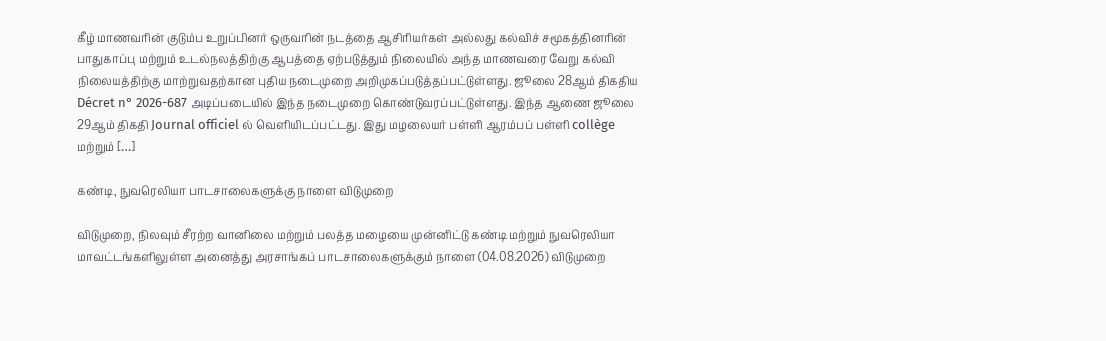கீழ் மாணவரின் குடும்ப உறுப்பினர் ஒருவரின் நடத்தை ஆசிரியர்கள் அல்லது கல்விச் சமூகத்தினரின் பாதுகாப்பு மற்றும் உடல்நலத்திற்கு ஆபத்தை ஏற்படுத்தும் நிலையில் அந்த மாணவரை வேறு கல்வி நிலையத்திற்கு மாற்றுவதற்கான புதிய நடைமுறை அறிமுகப்படுத்தப்பட்டுள்ளது. ஜூலை 28ஆம் திகதிய Décret n° 2026-687 அடிப்படையில் இந்த நடைமுறை கொண்டுவரப்பட்டுள்ளது. இந்த ஆணை ஜூலை 29ஆம் திகதி Journal officiel ல் வெளியிடப்பட்டது. இது மழலையர் பள்ளி ஆரம்பப் பள்ளி collège மற்றும் […]

கண்டி, நுவரெலியா பாடசாலைகளுக்கு நாளை விடுமுறை

விடுமுறை, நிலவும் சீரற்ற வானிலை மற்றும் பலத்த மழையை முன்னிட்டு கண்டி மற்றும் நுவரெலியா மாவட்டங்களிலுள்ள அனைத்து அரசாங்கப் பாடசாலைகளுக்கும் நாளை (04.08.2026) விடுமுறை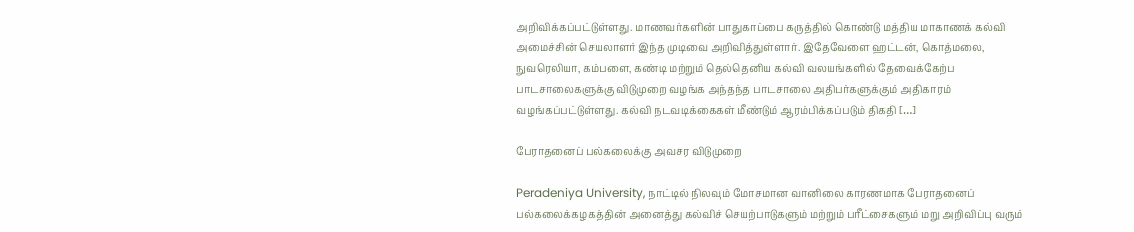அறிவிக்கப்பட்டுள்ளது. மாணவர்களின் பாதுகாப்பை கருத்தில் கொண்டு மத்திய மாகாணக் கல்வி அமைச்சின் செயலாளர் இந்த முடிவை அறிவித்துள்ளார். இதேவேளை ஹட்டன், கொத்மலை, நுவரெலியா, கம்பளை, கண்டி மற்றும் தெல்தெனிய கல்வி வலயங்களில் தேவைக்கேற்ப பாடசாலைகளுக்கு விடுமுறை வழங்க அந்தந்த பாடசாலை அதிபர்களுக்கும் அதிகாரம் வழங்கப்பட்டுள்ளது. கல்வி நடவடிக்கைகள் மீண்டும் ஆரம்பிக்கப்படும் திகதி […]

பேராதனைப் பல்கலைக்கு அவசர விடுமுறை

Peradeniya University, நாட்டில் நிலவும் மோசமான வானிலை காரணமாக பேராதனைப் பல்கலைக்கழகத்தின் அனைத்து கல்விச் செயற்பாடுகளும் மற்றும் பரீட்சைகளும் மறு அறிவிப்பு வரும்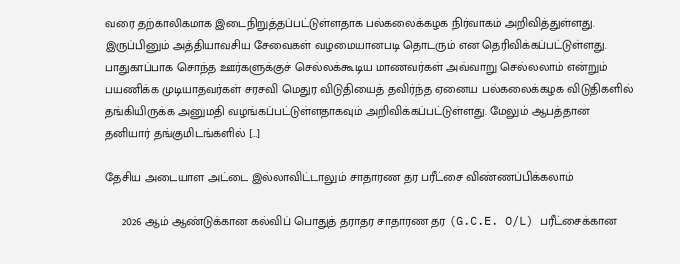வரை தற்காலிகமாக இடைநிறுத்தப்பட்டுள்ளதாக பல்கலைக்கழக நிர்வாகம் அறிவித்துள்ளது. இருப்பினும் அத்தியாவசிய சேவைகள் வழமையானபடி தொடரும் என தெரிவிக்கப்பட்டுள்ளது. பாதுகாப்பாக சொந்த ஊர்களுக்குச் செல்லக்கூடிய மாணவர்கள் அவ்வாறு செல்லலாம் என்றும் பயணிக்க முடியாதவர்கள் சரசவி மெதுர விடுதியைத் தவிர்ந்த ஏனைய பல்கலைக்கழக விடுதிகளில் தங்கியிருக்க அனுமதி வழங்கப்பட்டுள்ளதாகவும் அறிவிக்கப்பட்டுள்ளது. மேலும் ஆபத்தான தனியார் தங்குமிடங்களில் […]

தேசிய அடையாள அட்டை இல்லாவிட்டாலும் சாதாரண தர பரீட்சை விண்ணப்பிக்கலாம்

     2026 ஆம் ஆண்டுக்கான கல்விப் பொதுத் தராதர சாதாரண தர (G.C.E. O/L) பரீட்சைக்கான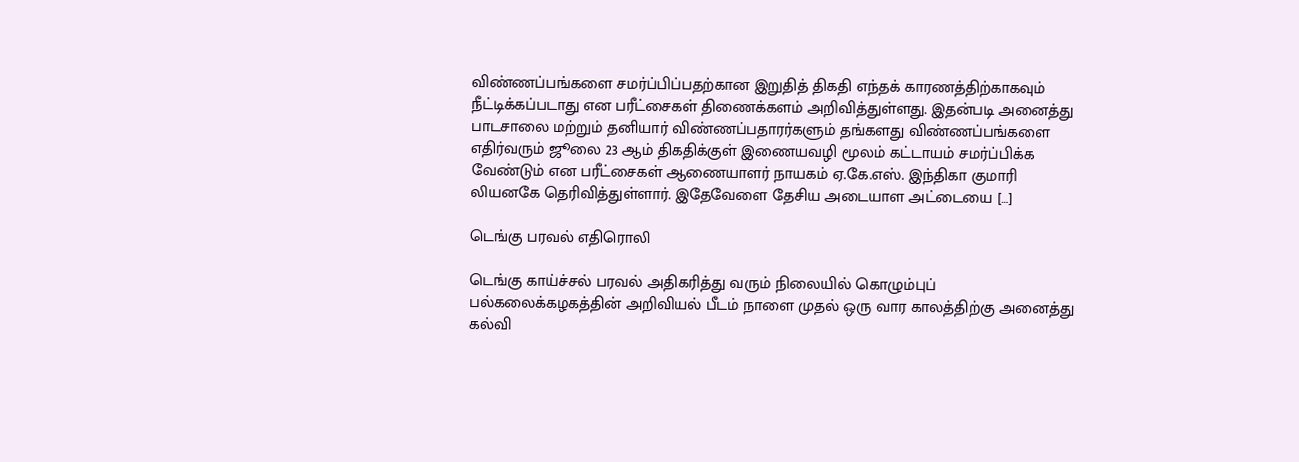விண்ணப்பங்களை சமர்ப்பிப்பதற்கான இறுதித் திகதி எந்தக் காரணத்திற்காகவும் நீட்டிக்கப்படாது என பரீட்சைகள் திணைக்களம் அறிவித்துள்ளது. இதன்படி அனைத்து பாடசாலை மற்றும் தனியார் விண்ணப்பதாரர்களும் தங்களது விண்ணப்பங்களை எதிர்வரும் ஜூலை 23 ஆம் திகதிக்குள் இணையவழி மூலம் கட்டாயம் சமர்ப்பிக்க வேண்டும் என பரீட்சைகள் ஆணையாளர் நாயகம் ஏ.கே.எஸ். இந்திகா குமாரி லியனகே தெரிவித்துள்ளார். இதேவேளை தேசிய அடையாள அட்டையை […]

டெங்கு பரவல் எதிரொலி

டெங்கு காய்ச்சல் பரவல் அதிகரித்து வரும் நிலையில் கொழும்புப் பல்கலைக்கழகத்தின் அறிவியல் பீடம் நாளை முதல் ஒரு வார காலத்திற்கு அனைத்து கல்வி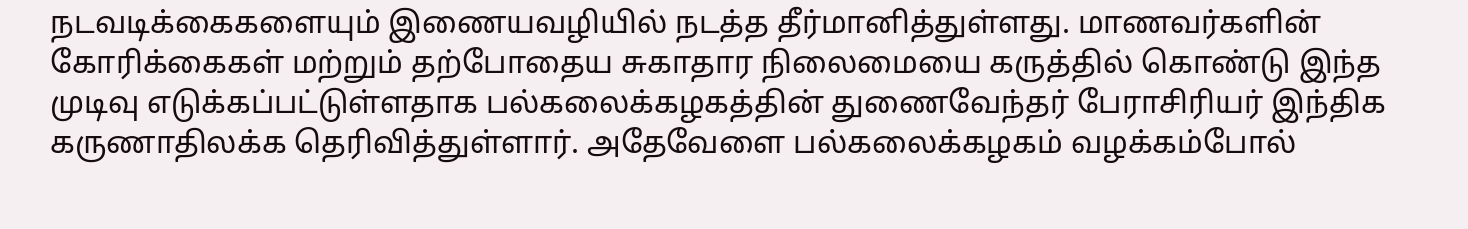நடவடிக்கைகளையும் இணையவழியில் நடத்த தீர்மானித்துள்ளது. மாணவர்களின் கோரிக்கைகள் மற்றும் தற்போதைய சுகாதார நிலைமையை கருத்தில் கொண்டு இந்த முடிவு எடுக்கப்பட்டுள்ளதாக பல்கலைக்கழகத்தின் துணைவேந்தர் பேராசிரியர் இந்திக கருணாதிலக்க தெரிவித்துள்ளார். அதேவேளை பல்கலைக்கழகம் வழக்கம்போல்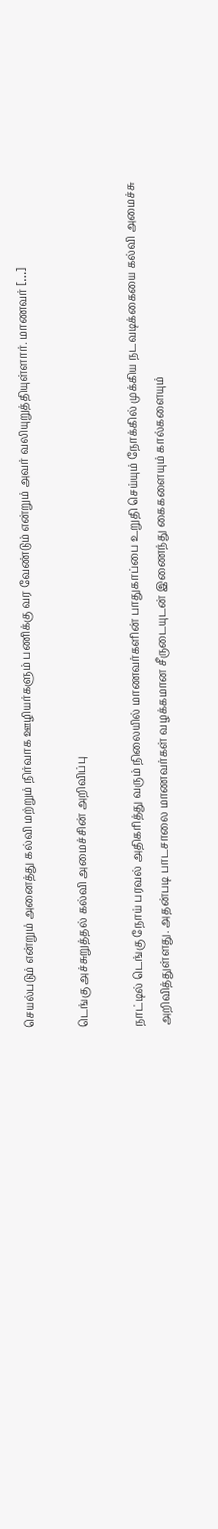செயல்படும் என்றும் அனைத்து கல்வி மற்றும் நிர்வாக ஊழியர்களும் பணிக்கு வர வேண்டும் என்றும் அவர் வலியுறுத்தியுள்ளார். மாணவர் […]

டெங்கு அச்சுறுத்தல் கல்வி அமைச்சின் அறிவிப்பு

நாட்டில் டெங்கு நோய் பரவல் அதிகரித்து வரும் நிலையில் மாணவர்களின் பாதுகாப்பை உறுதி செய்யும் நோக்கில் முக்கிய நடவடிக்கையை கல்வி அமைச்சு அறிவித்துள்ளது. அதன்படி பாடசாலை மாணவர்கள் வழக்கமான சீருடையுடன் இணைந்து கைகளையும் கால்களையும்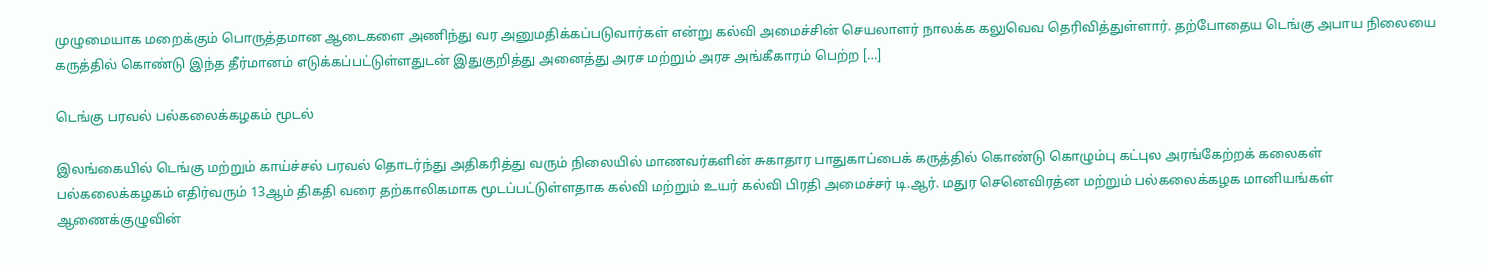முழுமையாக மறைக்கும் பொருத்தமான ஆடைகளை அணிந்து வர அனுமதிக்கப்படுவார்கள் என்று கல்வி அமைச்சின் செயலாளர் நாலக்க கலுவெவ தெரிவித்துள்ளார். தற்போதைய டெங்கு அபாய நிலையை கருத்தில் கொண்டு இந்த தீர்மானம் எடுக்கப்பட்டுள்ளதுடன் இதுகுறித்து அனைத்து அரச மற்றும் அரச அங்கீகாரம் பெற்ற […]

டெங்கு பரவல் பல்கலைக்கழகம் மூடல்

இலங்கையில் டெங்கு மற்றும் காய்ச்சல் பரவல் தொடர்ந்து அதிகரித்து வரும் நிலையில் மாணவர்களின் சுகாதார பாதுகாப்பைக் கருத்தில் கொண்டு கொழும்பு கட்புல அரங்கேற்றக் கலைகள் பல்கலைக்கழகம் எதிர்வரும் 13ஆம் திகதி வரை தற்காலிகமாக மூடப்பட்டுள்ளதாக கல்வி மற்றும் உயர் கல்வி பிரதி அமைச்சர் டி.ஆர். மதுர செனெவிரத்ன மற்றும் பல்கலைக்கழக மானியங்கள் ஆணைக்குழுவின்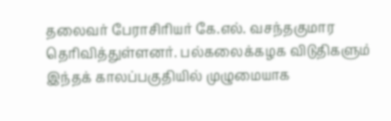தலைவர் பேராசிரியர் கே.எல். வசந்தகுமார தெரிவித்துள்ளனர். பல்கலைக்கழக விடுதிகளும் இந்தக் காலப்பகுதியில் முழுமையாக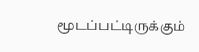மூடப்பட்டிருக்கும்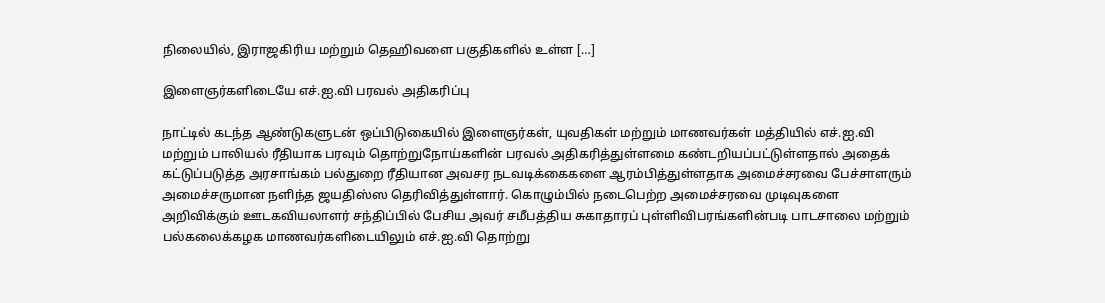நிலையில், இராஜகிரிய மற்றும் தெஹிவளை பகுதிகளில் உள்ள […]

இளைஞர்களிடையே எச்.ஐ.வி பரவல் அதிகரிப்பு

நாட்டில் கடந்த ஆண்டுகளுடன் ஒப்பிடுகையில் இளைஞர்கள், யுவதிகள் மற்றும் மாணவர்கள் மத்தியில் எச்.ஐ.வி மற்றும் பாலியல் ரீதியாக பரவும் தொற்றுநோய்களின் பரவல் அதிகரித்துள்ளமை கண்டறியப்பட்டுள்ளதால் அதைக் கட்டுப்படுத்த அரசாங்கம் பல்துறை ரீதியான அவசர நடவடிக்கைகளை ஆரம்பித்துள்ளதாக அமைச்சரவை பேச்சாளரும் அமைச்சருமான நளிந்த ஜயதிஸ்ஸ தெரிவித்துள்ளார். கொழும்பில் நடைபெற்ற அமைச்சரவை முடிவுகளை அறிவிக்கும் ஊடகவியலாளர் சந்திப்பில் பேசிய அவர் சமீபத்திய சுகாதாரப் புள்ளிவிபரங்களின்படி பாடசாலை மற்றும் பல்கலைக்கழக மாணவர்களிடையிலும் எச்.ஐ.வி தொற்று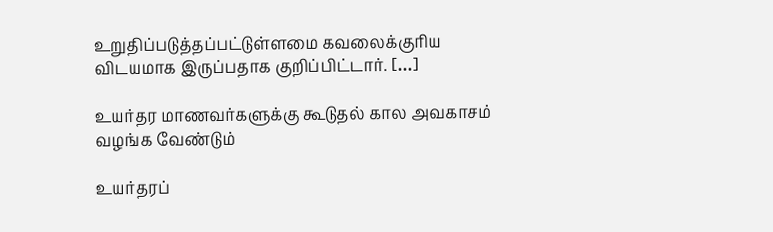உறுதிப்படுத்தப்பட்டுள்ளமை கவலைக்குரிய விடயமாக இருப்பதாக குறிப்பிட்டார். […]

உயர்தர மாணவர்களுக்கு கூடுதல் கால அவகாசம் வழங்க வேண்டும்

உயர்தரப்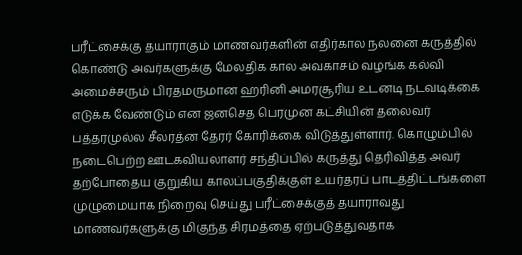பரீட்சைக்கு தயாராகும் மாணவர்களின் எதிர்கால நலனை கருத்தில் கொண்டு அவர்களுக்கு மேலதிக கால அவகாசம் வழங்க கல்வி அமைச்சரும் பிரதமருமான ஹரினி அமரசூரிய உடனடி நடவடிக்கை எடுக்க வேண்டும் என ஜனசெத பெரமுன கட்சியின் தலைவர் பத்தரமுல்ல சீலரத்ன தேரர் கோரிக்கை விடுத்துள்ளார். கொழும்பில் நடைபெற்ற ஊடகவியலாளர் சந்திப்பில் கருத்து தெரிவித்த அவர் தற்போதைய குறுகிய காலப்பகுதிக்குள் உயர்தரப் பாடத்திட்டங்களை முழுமையாக நிறைவு செய்து பரீட்சைக்குத் தயாராவது மாணவர்களுக்கு மிகுந்த சிரமத்தை ஏற்படுத்துவதாக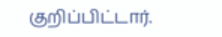குறிப்பிட்டார்.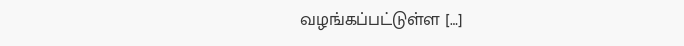வழங்கப்பட்டுள்ள […]